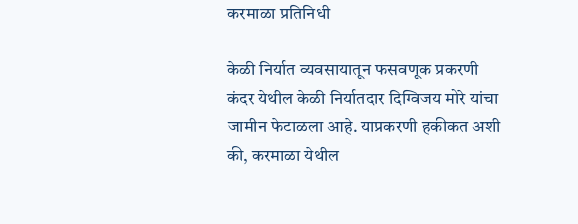करमाळा प्रतिनिधी

केळी निर्यात व्यवसायातून फसवणूक प्रकरणी कंदर येथील केळी निर्यातदार दिग्विजय मोरे यांचा जामीन फेटाळला आहे. याप्रकरणी हकीकत अशी की, करमाळा येथील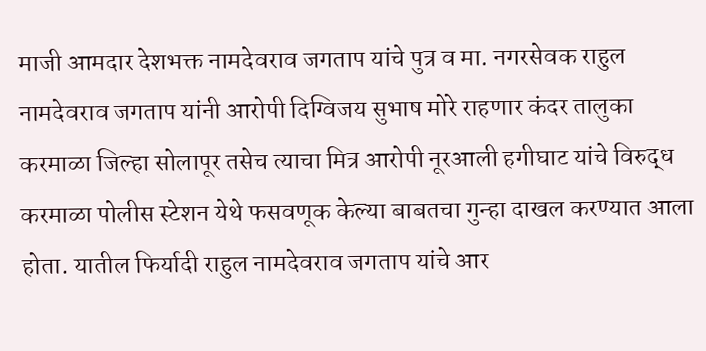माजी आमदार देशभक्त नामदेवराव जगताप यांचे पुत्र व मा. नगरसेवक राहुल नामदेवराव जगताप यांनी आरोपी दिग्विजय सुभाष मोरे राहणार कंदर तालुका करमाळा जिल्हा सोलापूर तसेच त्याचा मित्र आरोपी नूरआली हगीघाट यांचे विरुद्ध करमाळा पोलीस स्टेशन येथे फसवणूक केल्या बाबतचा गुन्हा दाखल करण्यात आला होता. यातील फिर्यादी राहुल नामदेवराव जगताप यांचे आर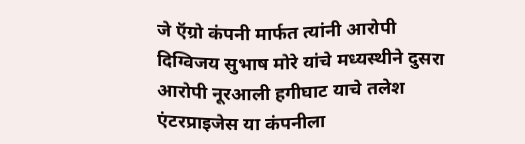जे ऍग्रो कंपनी मार्फत त्यांनी आरोपी दिग्विजय सुभाष मोरे यांचे मध्यस्थीने दुसरा आरोपी नूरआली हगीघाट याचे तलेश एंटरप्राइजेस या कंपनीला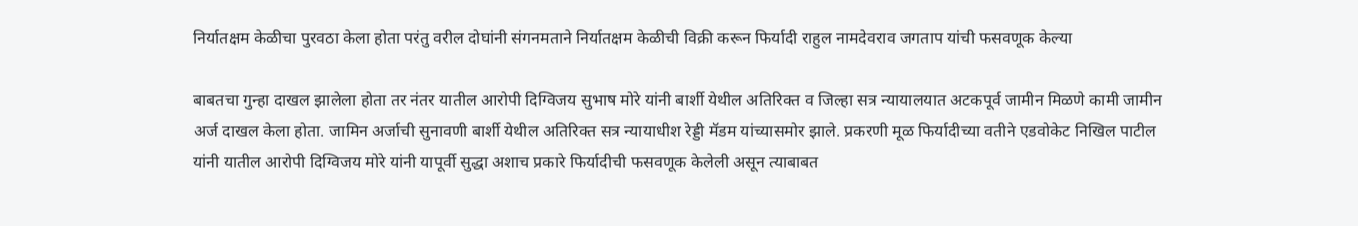निर्यातक्षम केळीचा पुरवठा केला होता परंतु वरील दोघांनी संगनमताने निर्यातक्षम केळीची विक्री करून फिर्यादी राहुल नामदेवराव जगताप यांची फसवणूक केल्या

बाबतचा गुन्हा दाखल झालेला होता तर नंतर यातील आरोपी दिग्विजय सुभाष मोरे यांनी बार्शी येथील अतिरिक्त व जिल्हा सत्र न्यायालयात अटकपूर्व जामीन मिळणे कामी जामीन अर्ज दाखल केला होता. जामिन अर्जाची सुनावणी बार्शी येथील अतिरिक्त सत्र न्यायाधीश रेड्डी मॅडम यांच्यासमोर झाले. प्रकरणी मूळ फिर्यादीच्या वतीने एडवोकेट निखिल पाटील यांनी यातील आरोपी दिग्विजय मोरे यांनी यापूर्वी सुद्धा अशाच प्रकारे फिर्यादीची फसवणूक केलेली असून त्याबाबत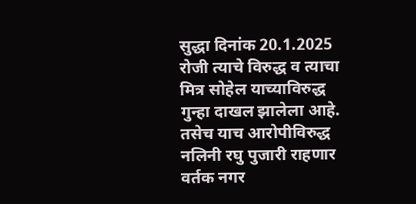सुद्धा दिनांक 20.1.2025 रोजी त्याचे विरुद्ध व त्याचा मित्र सोहेल याच्याविरुद्ध गुन्हा दाखल झालेला आहे. तसेच याच आरोपीविरुद्ध नलिनी रघु पुजारी राहणार वर्तक नगर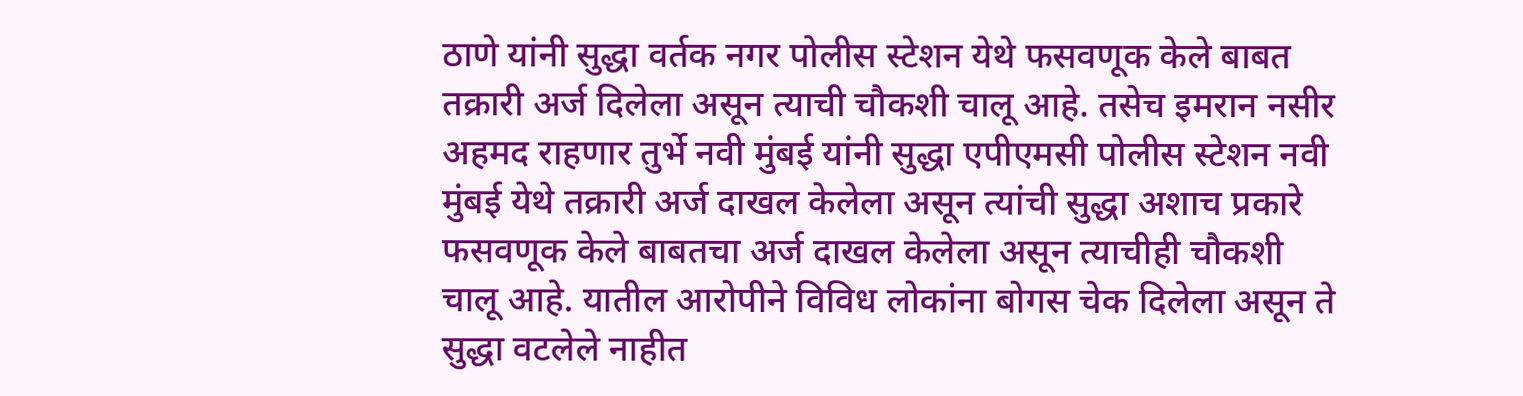ठाणे यांनी सुद्धा वर्तक नगर पोलीस स्टेशन येथे फसवणूक केले बाबत तक्रारी अर्ज दिलेला असून त्याची चौकशी चालू आहे. तसेच इमरान नसीर अहमद राहणार तुर्भे नवी मुंबई यांनी सुद्धा एपीएमसी पोलीस स्टेशन नवी मुंबई येथे तक्रारी अर्ज दाखल केलेला असून त्यांची सुद्धा अशाच प्रकारे फसवणूक केले बाबतचा अर्ज दाखल केलेला असून त्याचीही चौकशी चालू आहे. यातील आरोपीने विविध लोकांना बोगस चेक दिलेला असून ते सुद्धा वटलेले नाहीत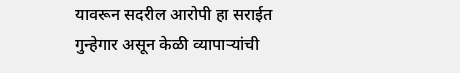यावरून सदरील आरोपी हा सराईत गुन्हेगार असून केळी व्यापाऱ्यांची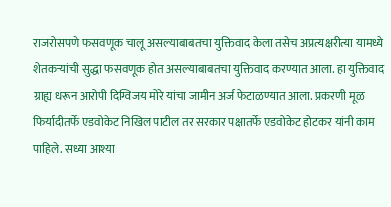राजरोसपणे फसवणूक चालू असल्याबाबतचा युक्तिवाद केला तसेच अप्रत्यक्षरीत्या यामध्ये शेतकऱ्यांची सुद्धा फसवणूक होत असल्याबाबतचा युक्तिवाद करण्यात आला. हा युक्तिवाद ग्राह्य धरून आरोपी दिग्विजय मोरे यांचा जामीन अर्ज फेटाळण्यात आला. प्रकरणी मूळ फिर्यादीतर्फे एडवोकेट निखिल पाटील तर सरकार पक्षातर्फे एडवोकेट होटकर यांनी काम पाहिले. सध्या आश्या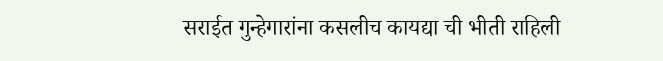सराईत गुन्हेगारांना कसलीच कायद्या ची भीती राहिली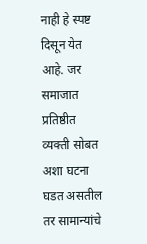नाही हे स्पष्ट दिसून येत आहे. जर समाजात प्रतिष्ठीत व्यक्ती सोबत अशा घटना घडत असतील तर सामान्यांचे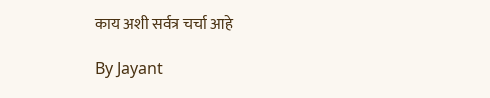काय अशी सर्वत्र चर्चा आहे

By Jayant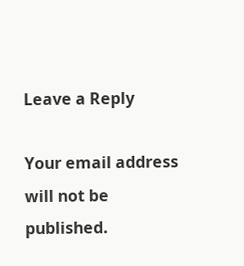Leave a Reply

Your email address will not be published.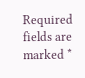Required fields are marked *